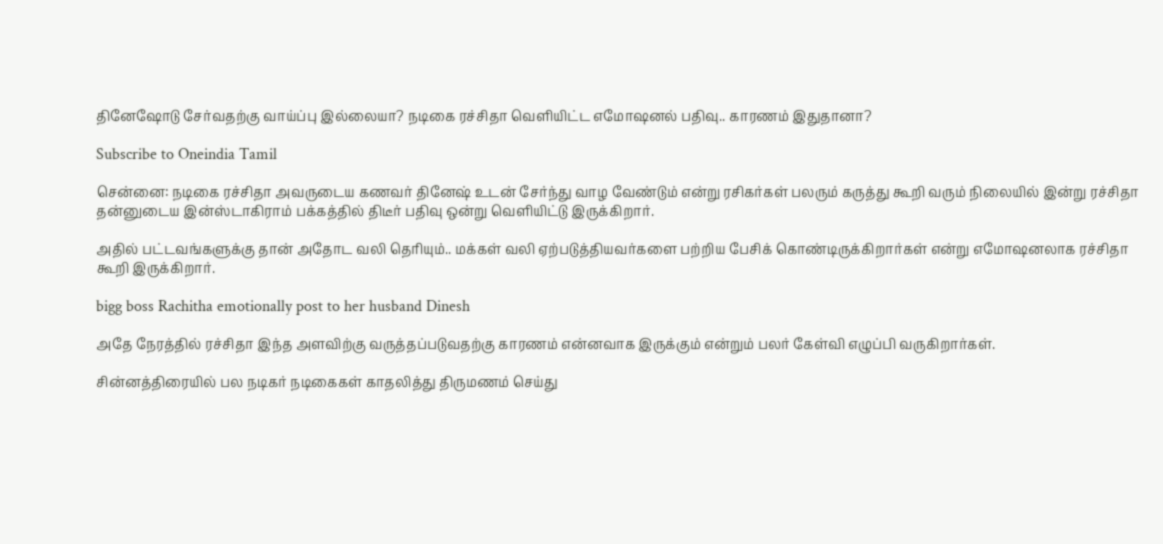தினேஷோடு சேர்வதற்கு வாய்ப்பு இல்லையா? நடிகை ரச்சிதா வெளியிட்ட எமோஷனல் பதிவு.. காரணம் இதுதானா?

Subscribe to Oneindia Tamil

சென்னை: நடிகை ரச்சிதா அவருடைய கணவர் தினேஷ் உடன் சேர்ந்து வாழ வேண்டும் என்று ரசிகர்கள் பலரும் கருத்து கூறி வரும் நிலையில் இன்று ரச்சிதா தன்னுடைய இன்ஸ்டாகிராம் பக்கத்தில் திடீர் பதிவு ஒன்று வெளியிட்டு இருக்கிறார்.

அதில் பட்டவங்களுக்கு தான் அதோட வலி தெரியும்.. மக்கள் வலி ஏற்படுத்தியவர்களை பற்றிய பேசிக் கொண்டிருக்கிறார்கள் என்று எமோஷனலாக ரச்சிதா கூறி இருக்கிறார்.

bigg boss Rachitha emotionally post to her husband Dinesh

அதே நேரத்தில் ரச்சிதா இந்த அளவிற்கு வருத்தப்படுவதற்கு காரணம் என்னவாக இருக்கும் என்றும் பலர் கேள்வி எழுப்பி வருகிறார்கள்.

சின்னத்திரையில் பல நடிகர் நடிகைகள் காதலித்து திருமணம் செய்து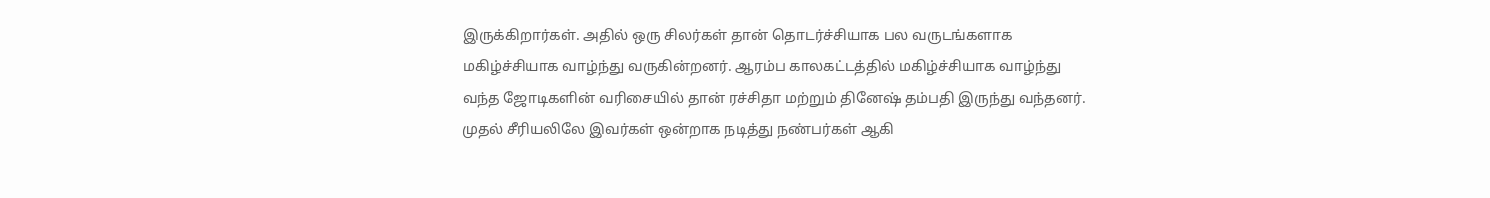இருக்கிறார்கள். அதில் ஒரு சிலர்கள் தான் தொடர்ச்சியாக பல வருடங்களாக மகிழ்ச்சியாக வாழ்ந்து வருகின்றனர். ஆரம்ப காலகட்டத்தில் மகிழ்ச்சியாக வாழ்ந்து வந்த ஜோடிகளின் வரிசையில் தான் ரச்சிதா மற்றும் தினேஷ் தம்பதி இருந்து வந்தனர். முதல் சீரியலிலே இவர்கள் ஒன்றாக நடித்து நண்பர்கள் ஆகி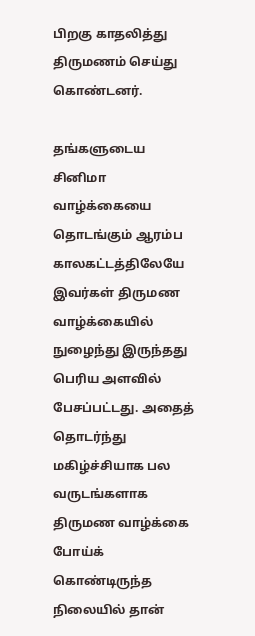பிறகு காதலித்து திருமணம் செய்து கொண்டனர்.

தங்களுடைய சினிமா வாழ்க்கையை தொடங்கும் ஆரம்ப காலகட்டத்திலேயே இவர்கள் திருமண வாழ்க்கையில் நுழைந்து இருந்தது பெரிய அளவில் பேசப்பட்டது. அதைத் தொடர்ந்து மகிழ்ச்சியாக பல வருடங்களாக திருமண வாழ்க்கை போய்க் கொண்டிருந்த நிலையில் தான்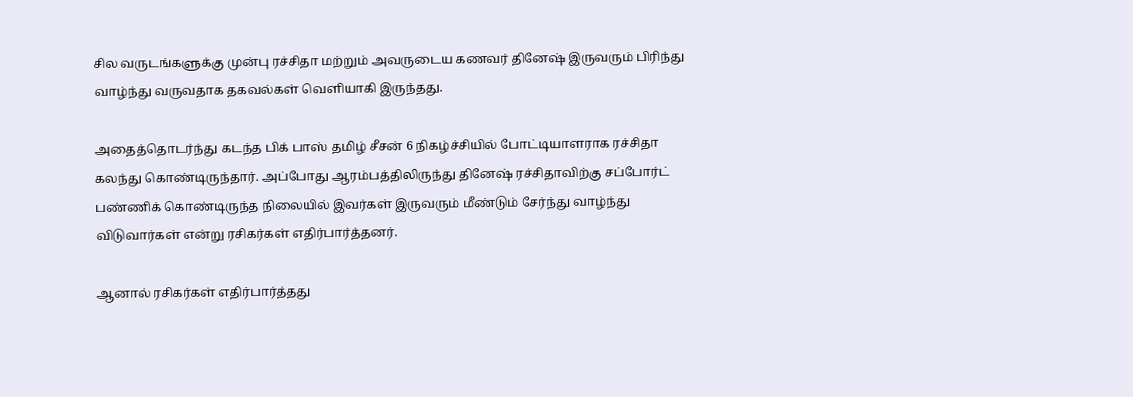சில வருடங்களுக்கு முன்பு ரச்சிதா மற்றும் அவருடைய கணவர் தினேஷ் இருவரும் பிரிந்து வாழ்ந்து வருவதாக தகவல்கள் வெளியாகி இருந்தது.

அதைத்தொடர்ந்து கடந்த பிக் பாஸ் தமிழ் சீசன் 6 நிகழ்ச்சியில் போட்டியாளராக ரச்சிதா கலந்து கொண்டிருந்தார். அப்போது ஆரம்பத்திலிருந்து தினேஷ் ரச்சிதாவிற்கு சப்போர்ட் பண்ணிக் கொண்டிருந்த நிலையில் இவர்கள் இருவரும் மீண்டும் சேர்ந்து வாழ்ந்து விடுவார்கள் என்று ரசிகர்கள் எதிர்பார்த்தனர்.

ஆனால் ரசிகர்கள் எதிர்பார்த்தது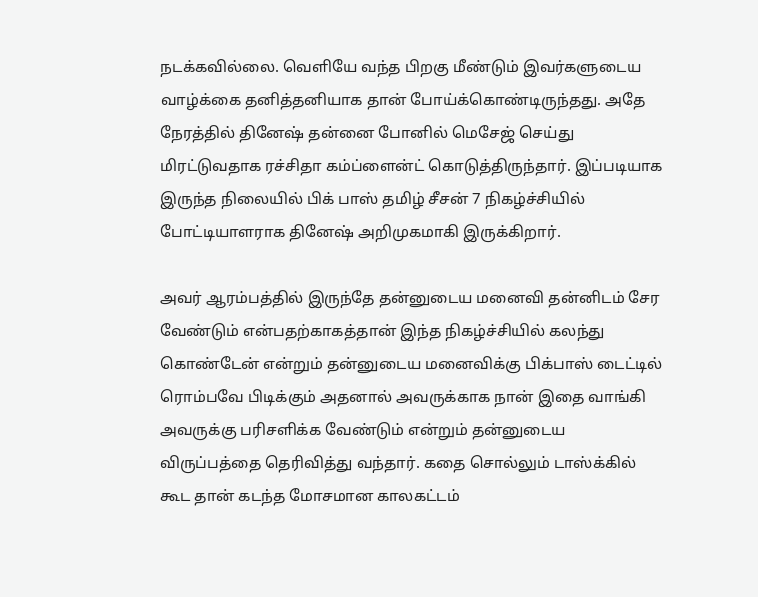நடக்கவில்லை. வெளியே வந்த பிறகு மீண்டும் இவர்களுடைய வாழ்க்கை தனித்தனியாக தான் போய்க்கொண்டிருந்தது. அதே நேரத்தில் தினேஷ் தன்னை போனில் மெசேஜ் செய்து மிரட்டுவதாக ரச்சிதா கம்ப்ளைன்ட் கொடுத்திருந்தார். இப்படியாக இருந்த நிலையில் பிக் பாஸ் தமிழ் சீசன் 7 நிகழ்ச்சியில் போட்டியாளராக தினேஷ் அறிமுகமாகி இருக்கிறார்.

அவர் ஆரம்பத்தில் இருந்தே தன்னுடைய மனைவி தன்னிடம் சேர வேண்டும் என்பதற்காகத்தான் இந்த நிகழ்ச்சியில் கலந்து கொண்டேன் என்றும் தன்னுடைய மனைவிக்கு பிக்பாஸ் டைட்டில் ரொம்பவே பிடிக்கும் அதனால் அவருக்காக நான் இதை வாங்கி அவருக்கு பரிசளிக்க வேண்டும் என்றும் தன்னுடைய விருப்பத்தை தெரிவித்து வந்தார். கதை சொல்லும் டாஸ்க்கில் கூட தான் கடந்த மோசமான காலகட்டம்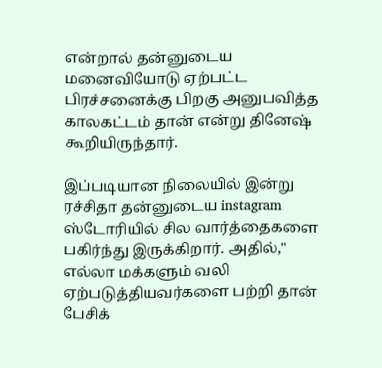என்றால் தன்னுடைய மனைவியோடு ஏற்பட்ட பிரச்சனைக்கு பிறகு அனுபவித்த காலகட்டம் தான் என்று தினேஷ் கூறியிருந்தார்.

இப்படியான நிலையில் இன்று ரச்சிதா தன்னுடைய instagram ஸ்டோரியில் சில வார்த்தைகளை பகிர்ந்து இருக்கிறார். அதில்," எல்லா மக்களும் வலி ஏற்படுத்தியவர்களை பற்றி தான் பேசிக்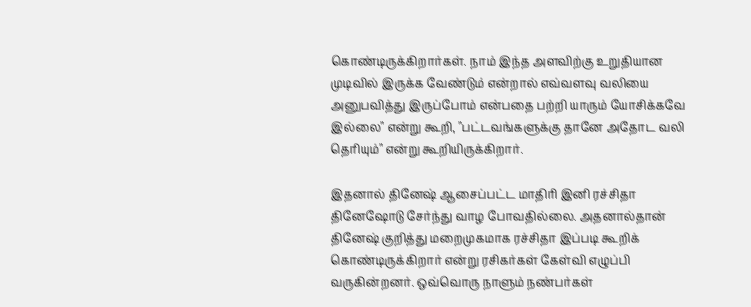கொண்டிருக்கிறார்கள். நாம் இந்த அளவிற்கு உறுதியான முடிவில் இருக்க வேண்டும் என்றால் எவ்வளவு வலியை அனுபவித்து இருப்போம் என்பதை பற்றி யாரும் யோசிக்கவே இல்லை" என்று கூறி, "பட்டவங்களுக்கு தானே அதோட வலி தெரியும்" என்று கூறியிருக்கிறார்.

இதனால் தினேஷ் ஆசைப்பட்ட மாதிரி இனி ரச்சிதா தினேஷோடு சேர்ந்து வாழ போவதில்லை. அதனால்தான் தினேஷ் குறித்து மறைமுகமாக ரச்சிதா இப்படி கூறிக் கொண்டிருக்கிறார் என்று ரசிகர்கள் கேள்வி எழுப்பி வருகின்றனர். ஒவ்வொரு நாளும் நண்பர்கள்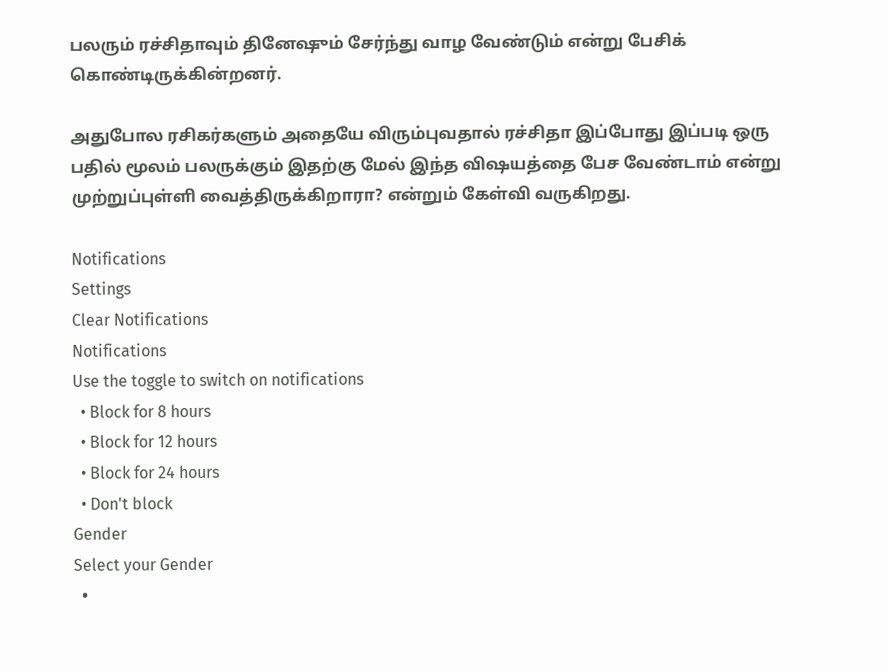பலரும் ரச்சிதாவும் தினேஷும் சேர்ந்து வாழ வேண்டும் என்று பேசிக் கொண்டிருக்கின்றனர்.

அதுபோல ரசிகர்களும் அதையே விரும்புவதால் ரச்சிதா இப்போது இப்படி ஒரு பதில் மூலம் பலருக்கும் இதற்கு மேல் இந்த விஷயத்தை பேச வேண்டாம் என்று முற்றுப்புள்ளி வைத்திருக்கிறாரா? என்றும் கேள்வி வருகிறது.

Notifications
Settings
Clear Notifications
Notifications
Use the toggle to switch on notifications
  • Block for 8 hours
  • Block for 12 hours
  • Block for 24 hours
  • Don't block
Gender
Select your Gender
  •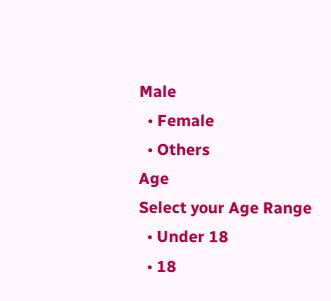Male
  • Female
  • Others
Age
Select your Age Range
  • Under 18
  • 18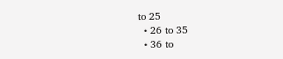to 25
  • 26 to 35
  • 36 to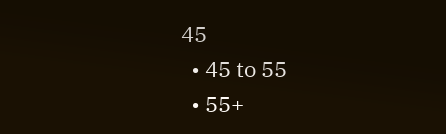45
  • 45 to 55
  • 55+